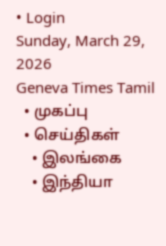• Login
Sunday, March 29, 2026
Geneva Times Tamil
  • முகப்பு
  • செய்திகள்
    • இலங்கை
    • இந்தியா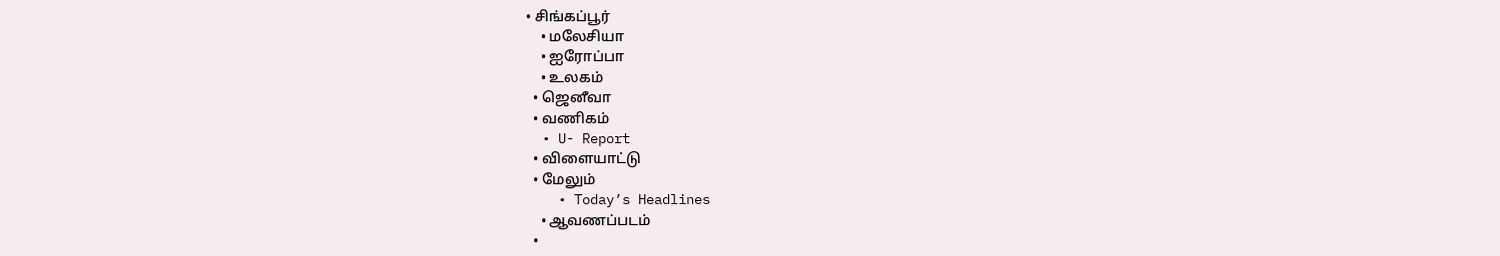• சிங்கப்பூர்
    • மலேசியா
    • ஐரோப்பா
    • உலகம்
  • ஜெனீவா
  • வணிகம்
  • U- Report
  • விளையாட்டு
  • மேலும்
    • Today’s Headlines
    • ஆவணப்படம்
  •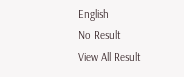English
No Result
View All Result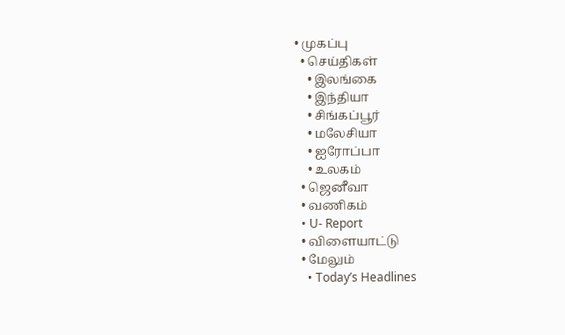• முகப்பு
  • செய்திகள்
    • இலங்கை
    • இந்தியா
    • சிங்கப்பூர்
    • மலேசியா
    • ஐரோப்பா
    • உலகம்
  • ஜெனீவா
  • வணிகம்
  • U- Report
  • விளையாட்டு
  • மேலும்
    • Today’s Headlines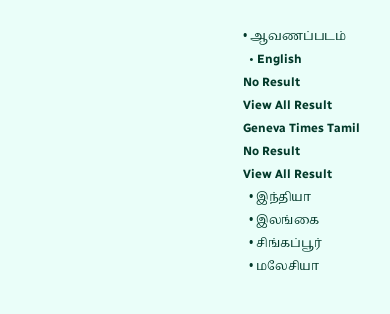• ஆவணப்படம்
  • English
No Result
View All Result
Geneva Times Tamil
No Result
View All Result
  • இந்தியா
  • இலங்கை
  • சிங்கப்பூர்
  • மலேசியா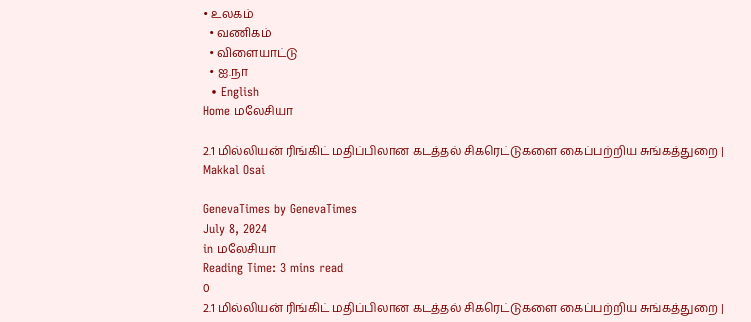• உலகம்
  • வணிகம்
  • விளையாட்டு
  • ஐ.நா
  • English
Home மலேசியா

2.1 மில்லியன் ரிங்கிட் மதிப்பிலான கடத்தல் சிகரெட்டுகளை கைப்பற்றிய சுங்கத்துறை | Makkal Osai

GenevaTimes by GenevaTimes
July 8, 2024
in மலேசியா
Reading Time: 3 mins read
0
2.1 மில்லியன் ரிங்கிட் மதிப்பிலான கடத்தல் சிகரெட்டுகளை கைப்பற்றிய சுங்கத்துறை |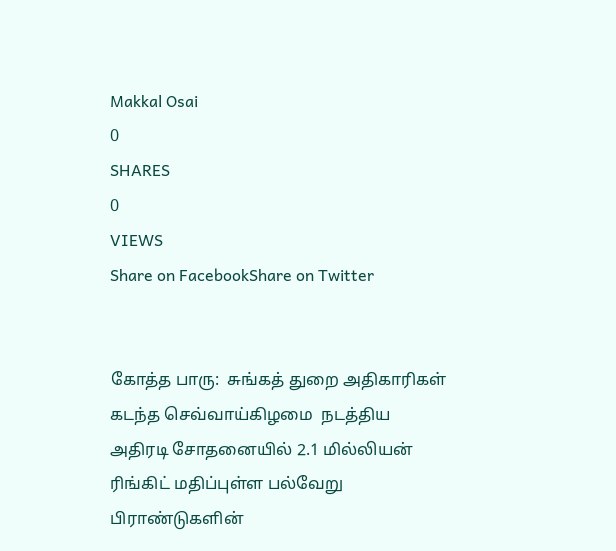Makkal Osai
0
SHARES
0
VIEWS
Share on FacebookShare on Twitter


கோத்த பாரு:  சுங்கத் துறை அதிகாரிகள் கடந்த செவ்வாய்கிழமை  நடத்திய அதிரடி சோதனையில் 2.1 மில்லியன் ரிங்கிட் மதிப்புள்ள பல்வேறு பிராண்டுகளின்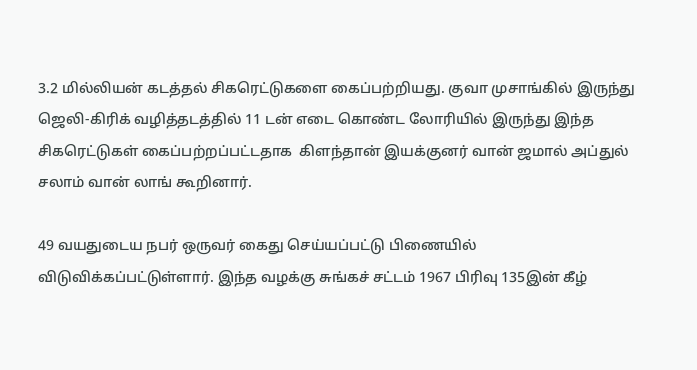3.2 மில்லியன் கடத்தல் சிகரெட்டுகளை கைப்பற்றியது. குவா முசாங்கில் இருந்து ஜெலி-கிரிக் வழித்தடத்தில் 11 டன் எடை கொண்ட லோரியில் இருந்து இந்த சிகரெட்டுகள் கைப்பற்றப்பட்டதாக  கிளந்தான் இயக்குனர் வான் ஜமால் அப்துல் சலாம் வான் லாங் கூறினார்.

49 வயதுடைய நபர் ஒருவர் கைது செய்யப்பட்டு பிணையில் விடுவிக்கப்பட்டுள்ளார். இந்த வழக்கு சுங்கச் சட்டம் 1967 பிரிவு 135இன் கீழ்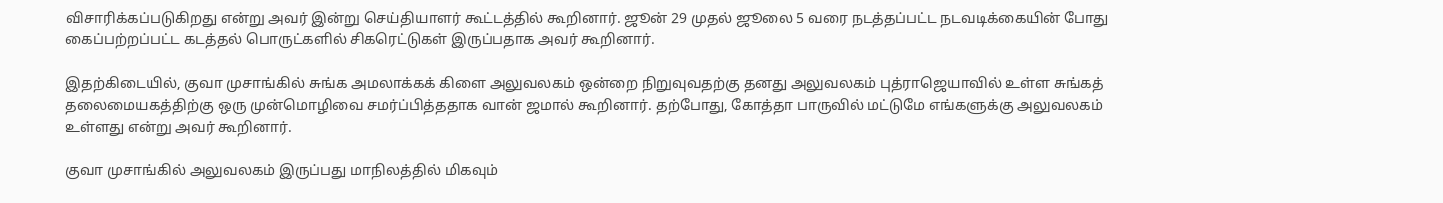விசாரிக்கப்படுகிறது என்று அவர் இன்று செய்தியாளர் கூட்டத்தில் கூறினார். ஜூன் 29 முதல் ஜூலை 5 வரை நடத்தப்பட்ட நடவடிக்கையின் போது கைப்பற்றப்பட்ட கடத்தல் பொருட்களில் சிகரெட்டுகள் இருப்பதாக அவர் கூறினார்.

இதற்கிடையில், குவா முசாங்கில் சுங்க அமலாக்கக் கிளை அலுவலகம் ஒன்றை நிறுவுவதற்கு தனது அலுவலகம் புத்ராஜெயாவில் உள்ள சுங்கத் தலைமையகத்திற்கு ஒரு முன்மொழிவை சமர்ப்பித்ததாக வான் ஜமால் கூறினார். தற்போது, கோத்தா பாருவில் மட்டுமே எங்களுக்கு அலுவலகம் உள்ளது என்று அவர் கூறினார்.

குவா முசாங்கில் அலுவலகம் இருப்பது மாநிலத்தில் மிகவும்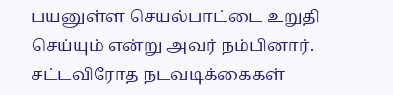பயனுள்ள செயல்பாட்டை உறுதி செய்யும் என்று அவர் நம்பினார். சட்டவிரோத நடவடிக்கைகள்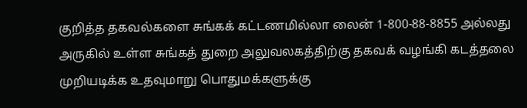குறித்த தகவல்களை சுங்கக் கட்டணமில்லா லைன் 1-800-88-8855 அல்லது அருகில் உள்ள சுங்கத் துறை அலுவலகத்திற்கு தகவக் வழங்கி கடத்தலை முறியடிக்க உதவுமாறு பொதுமக்களுக்கு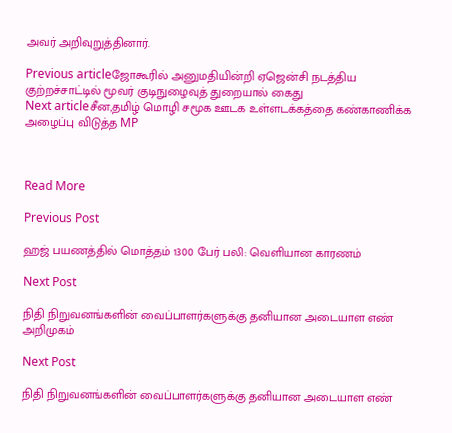அவர் அறிவுறுத்தினார்.

Previous articleஜோகூரில் அனுமதியின்றி ஏஜென்சி நடத்திய குற்றச்சாட்டில் மூவர் குடிநுழைவுத் துறையால் கைது
Next articleசீன,தமிழ் மொழி சமூக ஊடக உள்ளடக்கத்தை கண்காணிக்க அழைப்பு விடுத்த MP



Read More

Previous Post

ஹஜ் பயணத்தில் மொத்தம் 1300 பேர் பலி: வெளியான காரணம்

Next Post

நிதி நிறுவனங்களின் வைப்பாளர்களுக்கு தனியான அடையாள எண் அறிமுகம்

Next Post

நிதி நிறுவனங்களின் வைப்பாளர்களுக்கு தனியான அடையாள எண்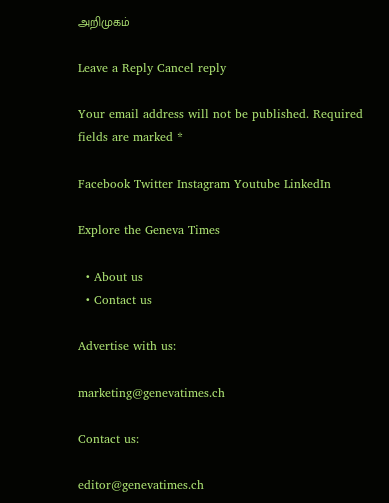அறிமுகம்

Leave a Reply Cancel reply

Your email address will not be published. Required fields are marked *

Facebook Twitter Instagram Youtube LinkedIn

Explore the Geneva Times

  • About us
  • Contact us

Advertise with us:

marketing@genevatimes.ch

Contact us:

editor@genevatimes.ch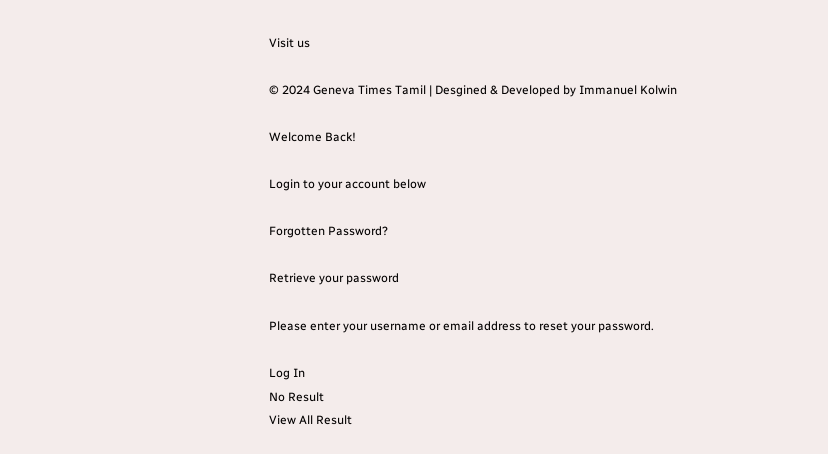Visit us

© 2024 Geneva Times Tamil | Desgined & Developed by Immanuel Kolwin

Welcome Back!

Login to your account below

Forgotten Password?

Retrieve your password

Please enter your username or email address to reset your password.

Log In
No Result
View All Result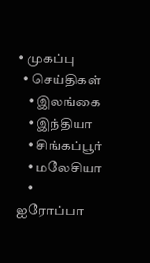• முகப்பு
  • செய்திகள்
    • இலங்கை
    • இந்தியா
    • சிங்கப்பூர்
    • மலேசியா
    • ஐரோப்பா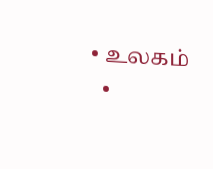• உலகம்
  •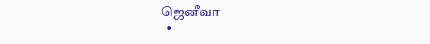ஜெனீவா
  •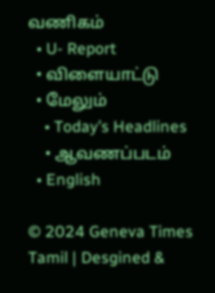வணிகம்
  • U- Report
  • விளையாட்டு
  • மேலும்
    • Today’s Headlines
    • ஆவணப்படம்
  • English

© 2024 Geneva Times Tamil | Desgined &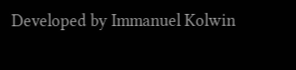Developed by Immanuel Kolwin